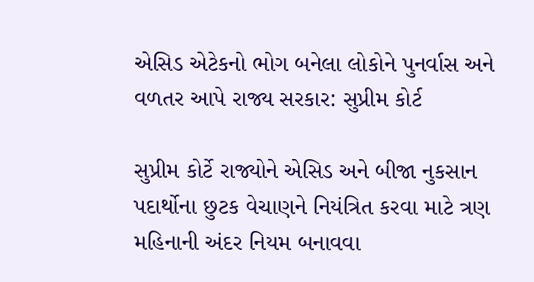એસિડ એટેકનો ભોગ બનેલા લોકોને પુનર્વાસ અને વળતર આપે રાજ્ય સરકાર: સુપ્રીમ કોર્ટ

સુપ્રીમ કોર્ટે રાજ્યોને એસિડ અને બીજા નુકસાન પદાર્થોના છુટક વેચાણને નિયંત્રિત કરવા માટે ત્રણ મહિનાની અંદર નિયમ બનાવવા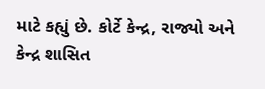માટે કહ્યું છે. કોર્ટે કેન્દ્ર, રાજ્યો અને કેન્દ્ર શાસિત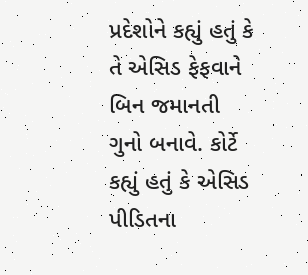પ્રદેશોને કહ્યું હતું કે તે એસિડ ફેફવાને બિન જમાનતી ગુનો બનાવે. કોર્ટે કહ્યું હતું કે એસિડ પીડિતના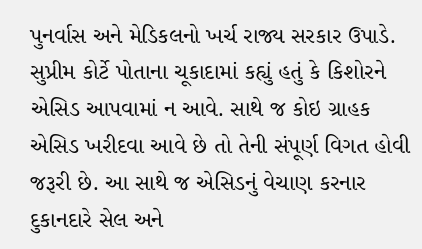પુનર્વાસ અને મેડિકલનો ખર્ચ રાજ્ય સરકાર ઉપાડે.
સુપ્રીમ કોર્ટે પોતાના ચૂકાદામાં કહ્યું હતું કે કિશોરને એસિડ આપવામાં ન આવે. સાથે જ કોઇ ગ્રાહક એસિડ ખરીદવા આવે છે તો તેની સંપૂર્ણ વિગત હોવી જરૂરી છે. આ સાથે જ એસિડનું વેચાણ કરનાર દુકાનદારે સેલ અને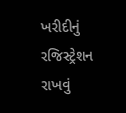ખરીદીનું રજિસ્ટ્રેશન રાખવું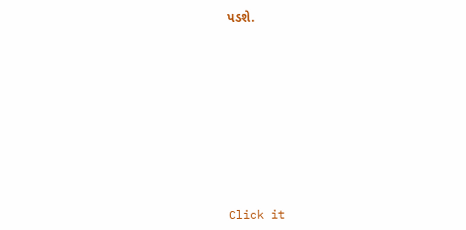પડશે.












Click it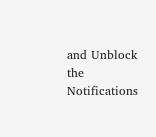and Unblock the Notifications